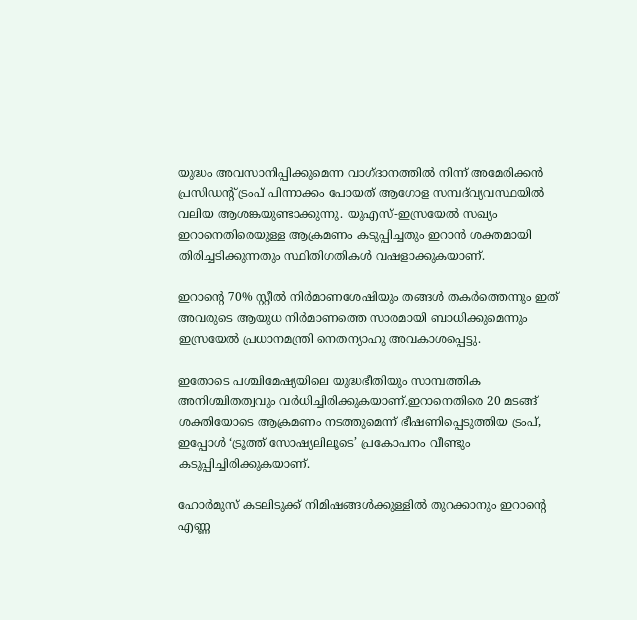യുദ്ധം അവസാനിപ്പിക്കുമെന്ന വാഗ്ദാനത്തിൽ നിന്ന് അമേരിക്കൻ പ്രസിഡന്റ് ട്രംപ് പിന്നാക്കം പോയത് ആഗോള സമ്പദ്‌വ്യവസ്ഥയിൽ വലിയ ആശങ്കയുണ്ടാക്കുന്നു. യുഎസ്-ഇസ്രയേൽ സഖ്യം ഇറാനെതിരെയുള്ള ആക്രമണം കടുപ്പിച്ചതും ഇറാൻ ശക്തമായി തിരിച്ചടിക്കുന്നതും സ്ഥിതിഗതികൾ വഷളാക്കുകയാണ്.

ഇറാന്റെ 70% സ്റ്റീൽ നിർമാണശേഷിയും തങ്ങൾ തകർത്തെന്നും ഇത് അവരുടെ ആയുധ നിർമാണത്തെ സാരമായി ബാധിക്കുമെന്നും ഇസ്രയേൽ പ്രധാനമന്ത്രി നെതന്യാഹു അവകാശപ്പെട്ടു.

ഇതോടെ പശ്ചിമേഷ്യയിലെ യുദ്ധഭീതിയും സാമ്പത്തിക അനിശ്ചിതത്വവും വർധിച്ചിരിക്കുകയാണ്.ഇറാനെതിരെ 20 മടങ്ങ് ശക്തിയോടെ ആക്രമണം നടത്തുമെന്ന് ഭീഷണിപ്പെടുത്തിയ ട്രംപ്, ഇപ്പോൾ ‘ട്രൂത്ത് സോഷ്യലിലൂടെ’ പ്രകോപനം വീണ്ടും കടുപ്പിച്ചിരിക്കുകയാണ്.

ഹോർമുസ് കടലിടുക്ക് നിമിഷങ്ങൾക്കുള്ളിൽ തുറക്കാനും ഇറാന്റെ എണ്ണ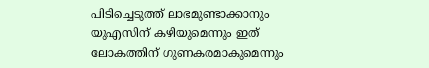പിടിച്ചെടുത്ത് ലാഭമുണ്ടാക്കാനും യുഎസിന് കഴിയുമെന്നും ഇത് ലോകത്തിന് ഗുണകരമാകുമെന്നും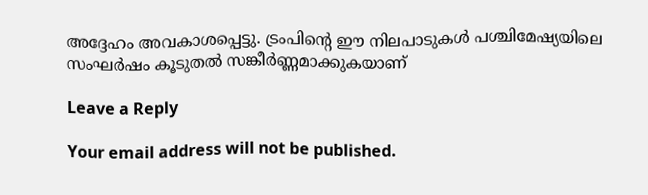അദ്ദേഹം അവകാശപ്പെട്ടു. ട്രംപിന്റെ ഈ നിലപാടുകൾ പശ്ചിമേഷ്യയിലെ സംഘർഷം കൂടുതൽ സങ്കീർണ്ണമാക്കുകയാണ്

Leave a Reply

Your email address will not be published.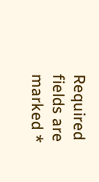Required fields are marked *